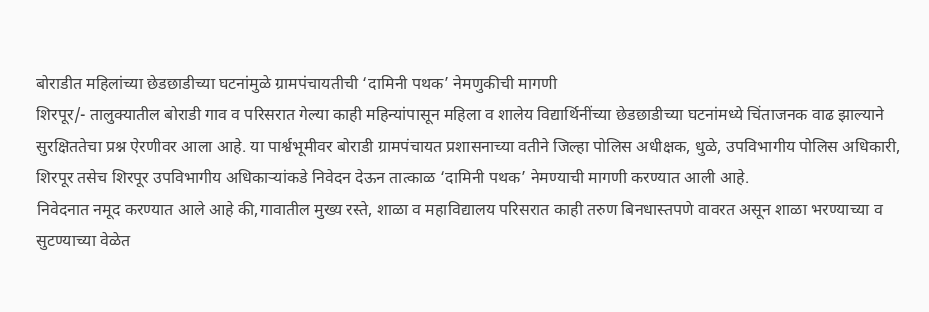बोराडीत महिलांच्या छेडछाडीच्या घटनांमुळे ग्रामपंचायतीची ‘दामिनी पथक’ नेमणुकीची मागणी
शिरपूर/- तालुक्यातील बोराडी गाव व परिसरात गेल्या काही महिन्यांपासून महिला व शालेय विद्यार्थिनींच्या छेडछाडीच्या घटनांमध्ये चिंताजनक वाढ झाल्याने सुरक्षिततेचा प्रश्न ऐरणीवर आला आहे. या पार्श्वभूमीवर बोराडी ग्रामपंचायत प्रशासनाच्या वतीने जिल्हा पोलिस अधीक्षक, धुळे, उपविभागीय पोलिस अधिकारी, शिरपूर तसेच शिरपूर उपविभागीय अधिकाऱ्यांकडे निवेदन देऊन तात्काळ ‘दामिनी पथक’ नेमण्याची मागणी करण्यात आली आहे.
निवेदनात नमूद करण्यात आले आहे की,गावातील मुख्य रस्ते, शाळा व महाविद्यालय परिसरात काही तरुण बिनधास्तपणे वावरत असून शाळा भरण्याच्या व सुटण्याच्या वेळेत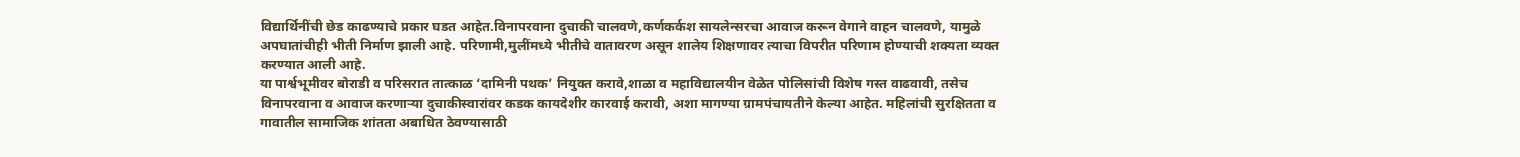विद्यार्थिनींची छेड काढण्याचे प्रकार घडत आहेत.विनापरवाना दुचाकी चालवणे,कर्णकर्कश सायलेन्सरचा आवाज करून वेगाने वाहन चालवणे, यामुळे अपघातांचीही भीती निर्माण झाली आहे. परिणामी,मुलींमध्ये भीतीचे वातावरण असून शालेय शिक्षणावर त्याचा विपरीत परिणाम होण्याची शक्यता व्यक्त करण्यात आली आहे.
या पार्श्वभूमीवर बोराडी व परिसरात तात्काळ ‘दामिनी पथक’ नियुक्त करावे,शाळा व महाविद्यालयीन वेळेत पोलिसांची विशेष गस्त वाढवावी, तसेच विनापरवाना व आवाज करणाऱ्या दुचाकीस्वारांवर कडक कायदेशीर कारवाई करावी, अशा मागण्या ग्रामपंचायतीने केल्या आहेत. महिलांची सुरक्षितता व गावातील सामाजिक शांतता अबाधित ठेवण्यासाठी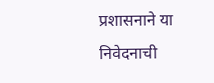प्रशासनाने या निवेदनाची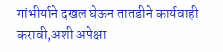गांभीर्याने दखल घेऊन तातडीने कार्यवाही करावी,अशी अपेक्षा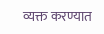व्यक्त करण्यात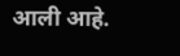आली आहे.